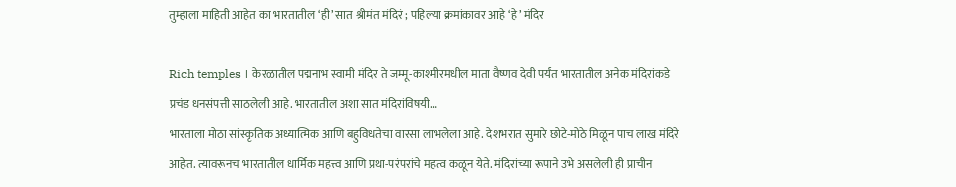तुम्हाला माहिती आहेत का भारतातील ‘ही’ सात श्रीमंत मंदिरं ; पहिल्या क्रमांकावर आहे ‘हे’ मंदिर

Rich temples । केरळातील पद्मनाभ स्वामी मंदिर ते जम्मू-काश्मीरमधील माता वैष्णव देवी पर्यंत भारतातील अनेक मंदिरांकडे प्रचंड धनसंपत्ती साठलेली आहे. भारतातील अशा सात मंदिरांविषयी…
भारताला मोठा सांस्कृतिक अध्यात्मिक आणि बहुविधतेचा वारसा लाभलेला आहे. देशभरात सुमारे छोटे-मोठे मिळून पाच लाख मंदिरे आहेत. त्यावरूनच भारतातील धार्मिक महत्त्व आणि प्रथा-परंपरांचे महत्व कळून येते. मंदिरांच्या रूपाने उभे असलेली ही प्राचीन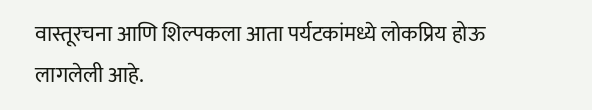वास्तूरचना आणि शिल्पकला आता पर्यटकांमध्ये लोकप्रिय होऊ लागलेली आहे.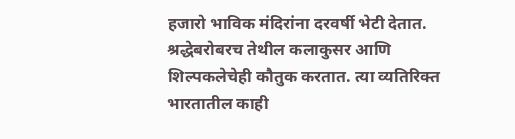हजारो भाविक मंदिरांना दरवर्षी भेटी देतात.
श्रद्धेबरोबरच तेथील कलाकुसर आणि शिल्पकलेचेही कौतुक करतात. त्या व्यतिरिक्त भारतातील काही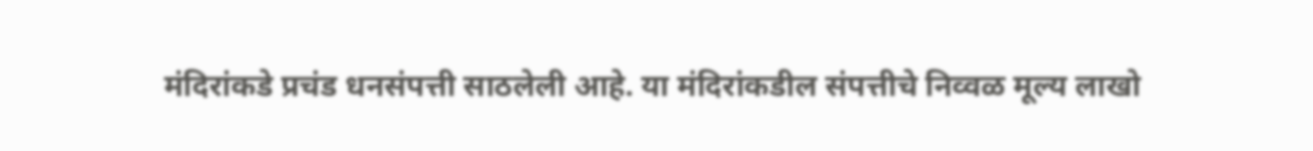मंदिरांकडे प्रचंड धनसंपत्ती साठलेली आहे. या मंदिरांकडील संपत्तीचे निव्वळ मूल्य लाखो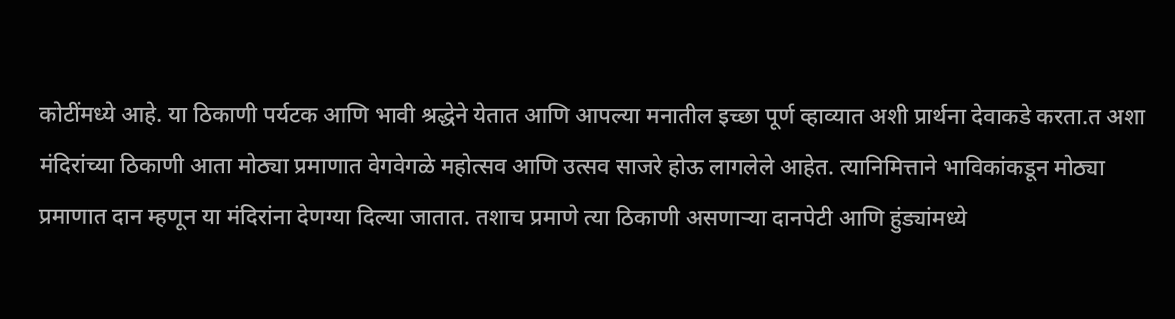कोटींमध्ये आहे. या ठिकाणी पर्यटक आणि भावी श्रद्धेने येतात आणि आपल्या मनातील इच्छा पूर्ण व्हाव्यात अशी प्रार्थना देवाकडे करता.त अशा मंदिरांच्या ठिकाणी आता मोठ्या प्रमाणात वेगवेगळे महोत्सव आणि उत्सव साजरे होऊ लागलेले आहेत. त्यानिमित्ताने भाविकांकडून मोठ्या प्रमाणात दान म्हणून या मंदिरांना देणग्या दिल्या जातात. तशाच प्रमाणे त्या ठिकाणी असणाऱ्या दानपेटी आणि हुंड्यांमध्ये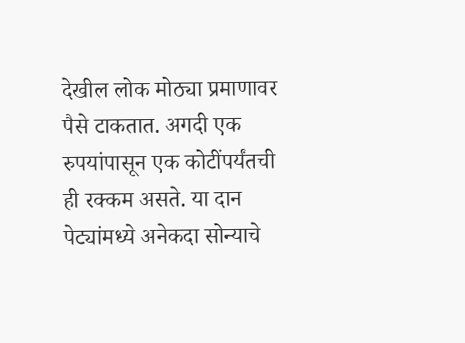देखील लोक मोठ्या प्रमाणावर पैसे टाकतात. अगदी एक रुपयांपासून एक कोटींपर्यंतची ही रक्कम असते. या दान पेट्यांमध्ये अनेकदा सोन्याचे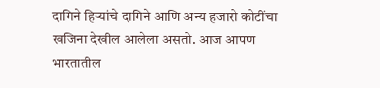दागिने हिऱ्यांचे दागिने आणि अन्य हजारो कोटींचा खजिना देखील आलेला असतो. आज आपण भारतातील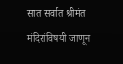सात सर्वात श्रीमंत मंदिरांविषयी जाणून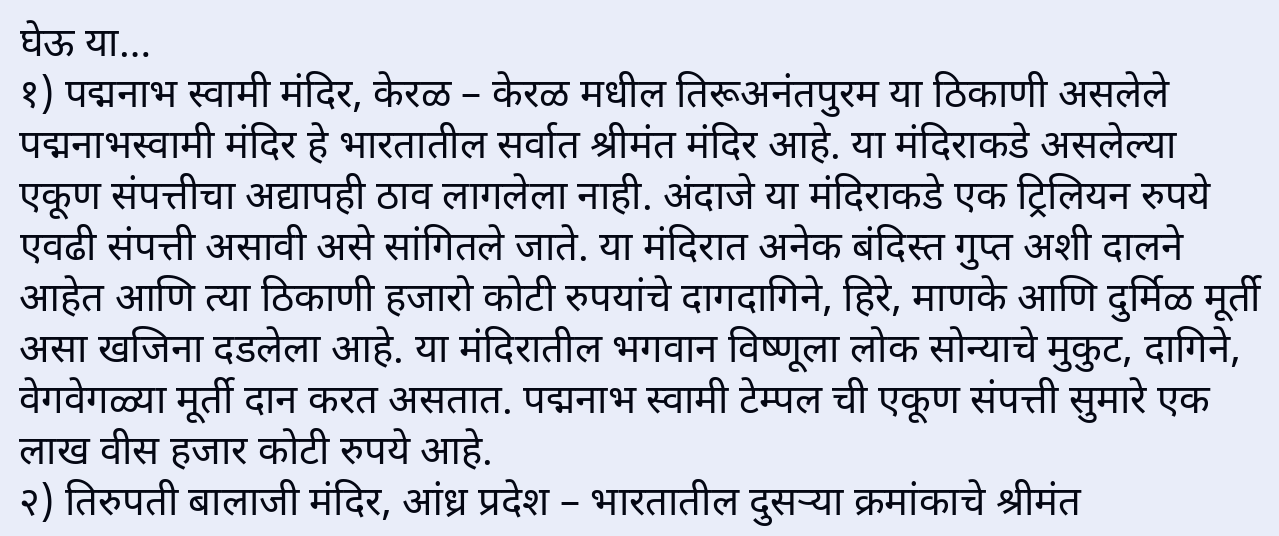घेऊ या…
१) पद्मनाभ स्वामी मंदिर, केरळ – केरळ मधील तिरूअनंतपुरम या ठिकाणी असलेले पद्मनाभस्वामी मंदिर हे भारतातील सर्वात श्रीमंत मंदिर आहे. या मंदिराकडे असलेल्या एकूण संपत्तीचा अद्यापही ठाव लागलेला नाही. अंदाजे या मंदिराकडे एक ट्रिलियन रुपये एवढी संपत्ती असावी असे सांगितले जाते. या मंदिरात अनेक बंदिस्त गुप्त अशी दालने आहेत आणि त्या ठिकाणी हजारो कोटी रुपयांचे दागदागिने, हिरे, माणके आणि दुर्मिळ मूर्ती असा खजिना दडलेला आहे. या मंदिरातील भगवान विष्णूला लोक सोन्याचे मुकुट, दागिने, वेगवेगळ्या मूर्ती दान करत असतात. पद्मनाभ स्वामी टेम्पल ची एकूण संपत्ती सुमारे एक लाख वीस हजार कोटी रुपये आहे.
२) तिरुपती बालाजी मंदिर, आंध्र प्रदेश – भारतातील दुसऱ्या क्रमांकाचे श्रीमंत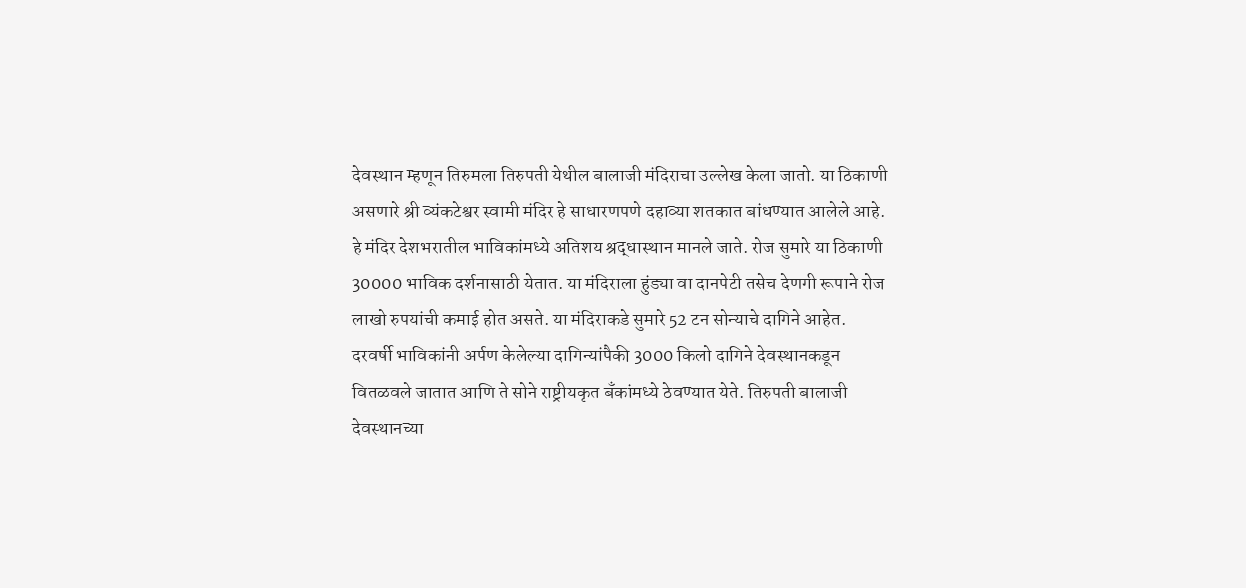देवस्थान म्हणून तिरुमला तिरुपती येथील बालाजी मंदिराचा उल्लेख केला जातो. या ठिकाणी असणारे श्री व्यंकटेश्वर स्वामी मंदिर हे साधारणपणे दहाव्या शतकात बांधण्यात आलेले आहे. हे मंदिर देशभरातील भाविकांमध्ये अतिशय श्रद्धास्थान मानले जाते. रोज सुमारे या ठिकाणी 30000 भाविक दर्शनासाठी येतात. या मंदिराला हुंड्या वा दानपेटी तसेच देणगी रूपाने रोज लाखो रुपयांची कमाई होत असते. या मंदिराकडे सुमारे 52 टन सोन्याचे दागिने आहेत. दरवर्षी भाविकांनी अर्पण केलेल्या दागिन्यांपैकी 3000 किलो दागिने देवस्थानकडून वितळवले जातात आणि ते सोने राष्ट्रीयकृत बँकांमध्ये ठेवण्यात येते. तिरुपती बालाजी देवस्थानच्या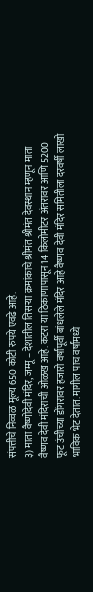संपत्तीचे निव्वळ मूल्य 650 कोटी रुपये एवढे आहे.
३) माता वैष्णोदेवी मंदिर, जम्मू – देशातील तिसऱ्या क्रमांकाचे श्रीमंत श्रीमंत देवस्थान म्हणून माता वैष्णव देवी मंदिराची ओळख आहे. कटरा या ठिकाणापासून 14 किलोमीटर अंतरावर आणि 5200 फूट उंचीच्या डोंगरावर हजारो वर्षांपूर्वी बांधलेले मंदिर आहे वैष्णव देवी मंदिर समितीला दरवर्षी लाखो भाविक भेट देतात. मागील पाच वर्षांमध्ये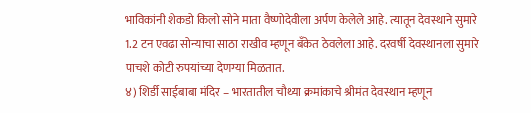भाविकांनी शेकडो किलो सोने माता वैष्णोदेवीला अर्पण केलेले आहे. त्यातून देवस्थाने सुमारे 1.2 टन एवढा सोन्याचा साठा राखीव म्हणून बँकेत ठेवलेला आहे. दरवर्षी देवस्थानला सुमारे पाचशे कोटी रुपयांच्या देणग्या मिळतात.
४) शिर्डी साईबाबा मंदिर – भारतातील चौथ्या क्रमांकाचे श्रीमंत देवस्थान म्हणून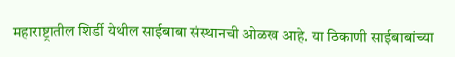महाराष्ट्रातील शिर्डी येथील साईबाबा संस्थानची ओळख आहे. या ठिकाणी साईबाबांच्या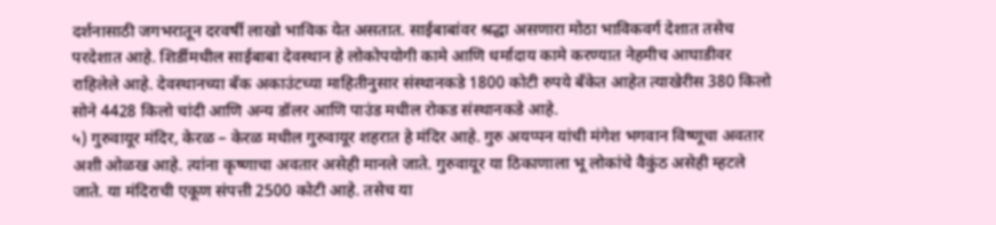दर्शनासाठी जगभरातून दरवर्षी लाखो भाविक येत असतात. साईबाबांवर श्रद्धा असणारा मोठा भाविकवर्ग देशात तसेच परदेशात आहे. शिर्डीमधील साईबाबा देवस्थान हे लोकोपयोगी कामे आणि धर्मादाय कामे करण्यात नेहमीच आघाडीवर राहिलेले आहे. देवस्थानच्या बँक अकाउंटच्या माहितीनुसार संस्थानकडे 1800 कोटी रुपये बँकेत आहेत त्याखेरीस 380 किलो सोने 4428 किलो चांदी आणि अन्य डॉलर आणि पाउंड मधील रोकड संस्थानकडे आहे.
५) गुरुवायूर मंदिर, केरळ – केरळ मधील गुरुवायूर शहरात हे मंदिर आहे. गुरु अयप्पन यांची मंगेश भगवान विष्णूचा अवतार अशी ओळख आहे. त्यांना कृष्णाचा अवतार असेही मानले जाते. गुरुवायूर या ठिकाणाला भू लोकांचे वैकुंठ असेही म्हटले जाते. या मंदिराची एकूण संपत्ती 2500 कोटी आहे. तसेच या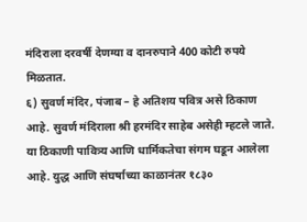मंदिराला दरवर्षी देणग्या व दानरुपाने 400 कोटी रुपये मिळतात.
६) सुवर्ण मंदिर, पंजाब – हे अतिशय पवित्र असे ठिकाण आहे. सुवर्ण मंदिराला श्री हरमंदिर साहेब असेही म्हटले जाते. या ठिकाणी पावित्र्य आणि धार्मिकतेचा संगम घडून आलेला आहे. युद्ध आणि संघर्षाच्या काळानंतर १८३०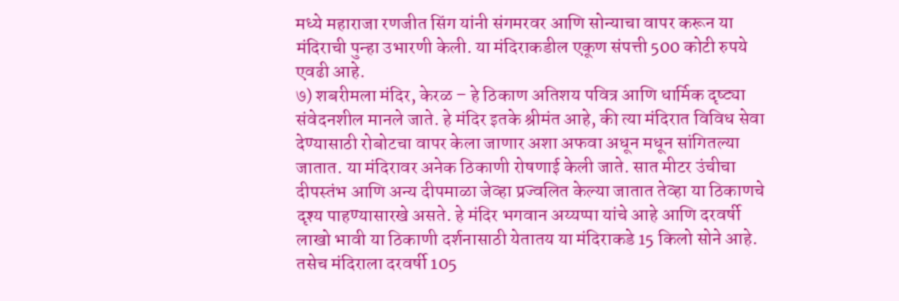मध्ये महाराजा रणजीत सिंग यांनी संगमरवर आणि सोन्याचा वापर करून या मंदिराची पुन्हा उभारणी केली. या मंदिराकडील एकूण संपत्ती 500 कोटी रुपये एवढी आहे.
७) शबरीमला मंदिर, केरळ – हे ठिकाण अतिशय पवित्र आणि धार्मिक दृष्ट्या संवेदनशील मानले जाते. हे मंदिर इतके श्रीमंत आहे, की त्या मंदिरात विविध सेवा देण्यासाठी रोबोटचा वापर केला जाणार अशा अफवा अधून मधून सांगितल्या जातात. या मंदिरावर अनेक ठिकाणी रोषणाई केली जाते. सात मीटर उंचीचा दीपस्तंभ आणि अन्य दीपमाळा जेव्हा प्रज्वलित केल्या जातात तेव्हा या ठिकाणचे दृश्य पाहण्यासारखे असते. हे मंदिर भगवान अय्यप्पा यांचे आहे आणि दरवर्षी लाखो भावी या ठिकाणी दर्शनासाठी येतातय या मंदिराकडे 15 किलो सोने आहे. तसेच मंदिराला दरवर्षी 105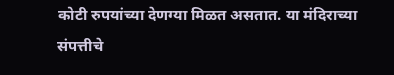कोटी रुपयांच्या देणग्या मिळत असतात. या मंदिराच्या संपत्तीचे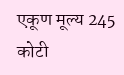एकूण मूल्य 245 कोटी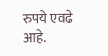रुपये एवढे आहे.